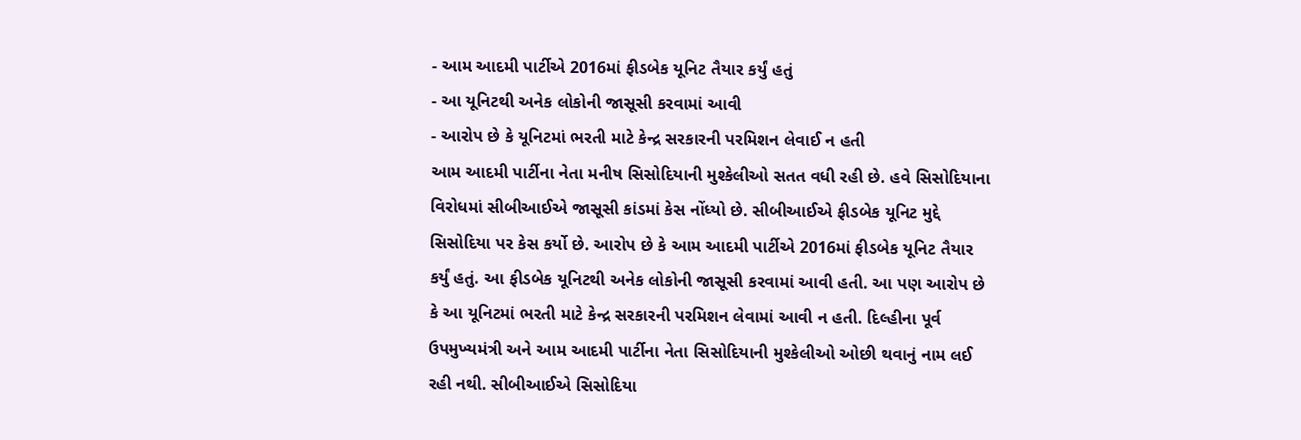- આમ આદમી પાર્ટીએ 2016માં ફીડબેક યૂનિટ તૈયાર કર્યું હતું
- આ યૂનિટથી અનેક લોકોની જાસૂસી કરવામાં આવી
- આરોપ છે કે યૂનિટમાં ભરતી માટે કેન્દ્ર સરકારની પરમિશન લેવાઈ ન હતી
આમ આદમી પાર્ટીના નેતા મનીષ સિસોદિયાની મુશ્કેલીઓ સતત વધી રહી છે. હવે સિસોદિયાના વિરોધમાં સીબીઆઈએ જાસૂસી કાંડમાં કેસ નોંધ્યો છે. સીબીઆઈએ ફીડબેક યૂનિટ મુદ્દે સિસોદિયા પર કેસ કર્યો છે. આરોપ છે કે આમ આદમી પાર્ટીએ 2016માં ફીડબેક યૂનિટ તૈયાર કર્યું હતું. આ ફીડબેક યૂનિટથી અનેક લોકોની જાસૂસી કરવામાં આવી હતી. આ પણ આરોપ છે કે આ યૂનિટમાં ભરતી માટે કેન્દ્ર સરકારની પરમિશન લેવામાં આવી ન હતી. દિલ્હીના પૂર્વ ઉપમુખ્યમંત્રી અને આમ આદમી પાર્ટીના નેતા સિસોદિયાની મુશ્કેલીઓ ઓછી થવાનું નામ લઈ રહી નથી. સીબીઆઈએ સિસોદિયા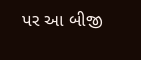પર આ બીજી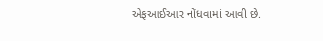એફઆઈઆર નોંધવામાં આવી છે.